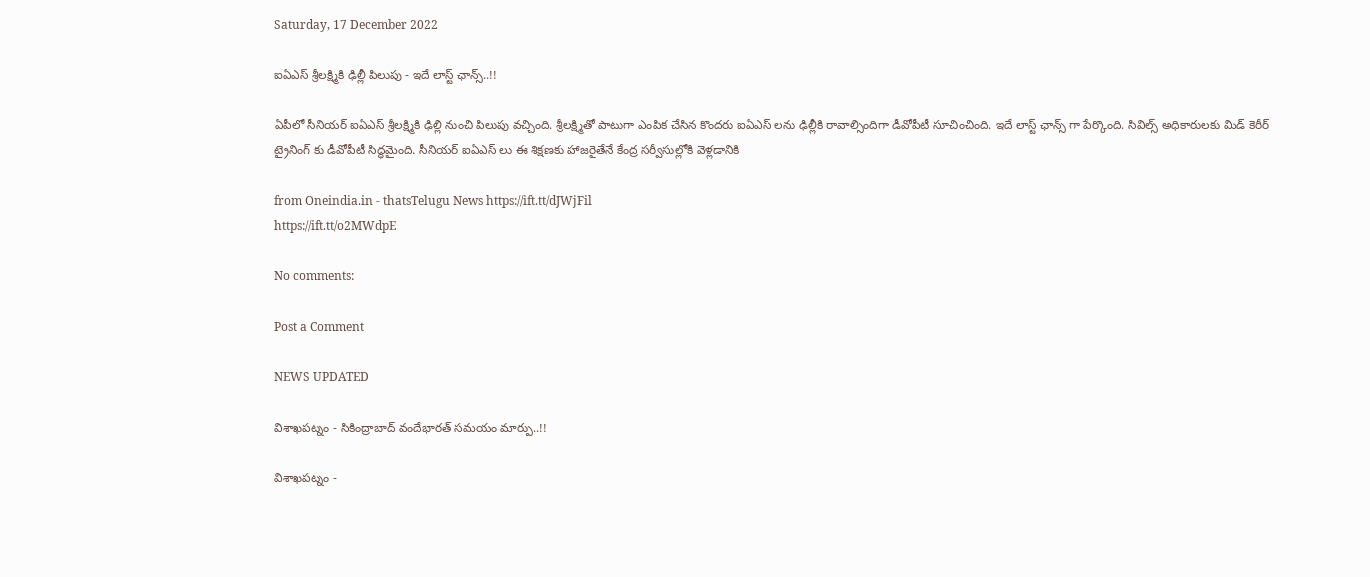Saturday, 17 December 2022

ఐఏఎస్ శ్రీలక్ష్మికి ఢిల్లీ పిలుపు - ఇదే లాస్ట్ ఛాన్స్..!!

ఏపీలో సీనియర్ ఐఏఎస్ శ్రీలక్ష్మికి ఢిల్లి నుంచి పిలుపు వచ్చింది. శ్రీలక్ష్మితో పాటుగా ఎంపిక చేసిన కొందరు ఐఏఎస్ లను ఢిల్లీకి రావాల్సిందిగా డీవోపీటీ సూచించింది. ఇదే లాస్ట్ ఛాన్స్ గా పేర్కొంది. సివిల్స్ అధికారులకు మిడ్‌ కెరీర్‌ ట్రైనింగ్‌ కు డీవోపీటీ సిద్ధమైంది. సీనియర్ ఐఏఎస్ లు ఈ శిక్షణకు హాజరైతేనే కేంద్ర సర్వీసుల్లోకి వెళ్లడానికి

from Oneindia.in - thatsTelugu News https://ift.tt/dJWjFil
https://ift.tt/o2MWdpE

No comments:

Post a Comment

NEWS UPDATED

విశాఖపట్నం - సికింద్రాబాద్ వందేభారత్ సమయం మార్పు..!!

విశాఖపట్నం -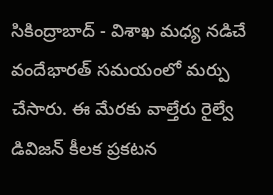సికింద్రాబాద్ - విశాఖ మధ్య నడిచే వందేభారత్ సమయంలో మర్పు చేసారు. ఈ మేరకు వాల్తేరు రైల్వే డివిజన్ కీలక ప్రకటన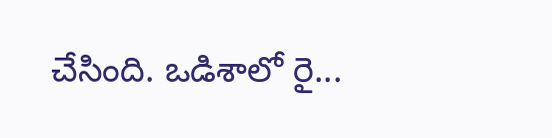చేసింది. ఒడిశాలో రై...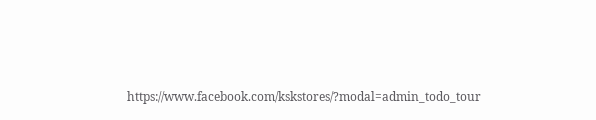https://www.facebook.com/kskstores/?modal=admin_todo_tour